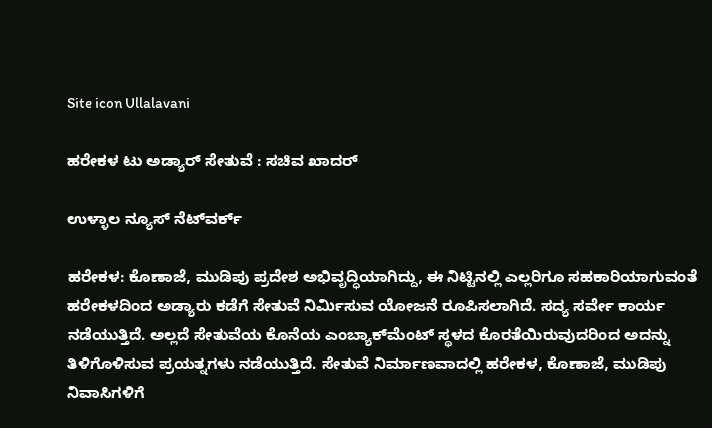Site icon Ullalavani

ಹರೇಕಳ ಟು ಅಡ್ಯಾರ್ ಸೇತುವೆ : ಸಚಿವ ಖಾದರ್

ಉಳ್ಳಾಲ ನ್ಯೂಸ್ ನೆಟ್‍ವರ್ಕ್

ಹರೇಕಳ: ಕೊಣಾಜೆ, ಮುಡಿಪು ಪ್ರದೇಶ ಅಭಿವೃದ್ಧಿಯಾಗಿದ್ದು, ಈ ನಿಟ್ಟಿನಲ್ಲಿ ಎಲ್ಲರಿಗೂ ಸಹಕಾರಿಯಾಗುವಂತೆ ಹರೇಕಳದಿಂದ ಅಡ್ಯಾರು ಕಡೆಗೆ ಸೇತುವೆ ನಿರ್ಮಿಸುವ ಯೋಜನೆ ರೂಪಿಸಲಾಗಿದೆ. ಸದ್ಯ ಸರ್ವೇ ಕಾರ್ಯ ನಡೆಯುತ್ತಿದೆ. ಅಲ್ಲದೆ ಸೇತುವೆಯ ಕೊನೆಯ ಎಂಬ್ಯಾಕ್‍ಮೆಂಟ್ ಸ್ಥಳದ ಕೊರತೆಯಿರುವುದರಿಂದ ಅದನ್ನು ತಿಳಿಗೊಳಿಸುವ ಪ್ರಯತ್ನಗಳು ನಡೆಯುತ್ತಿದೆ. ಸೇತುವೆ ನಿರ್ಮಾಣವಾದಲ್ಲಿ ಹರೇಕಳ, ಕೊಣಾಜೆ, ಮುಡಿಪು ನಿವಾಸಿಗಳಿಗೆ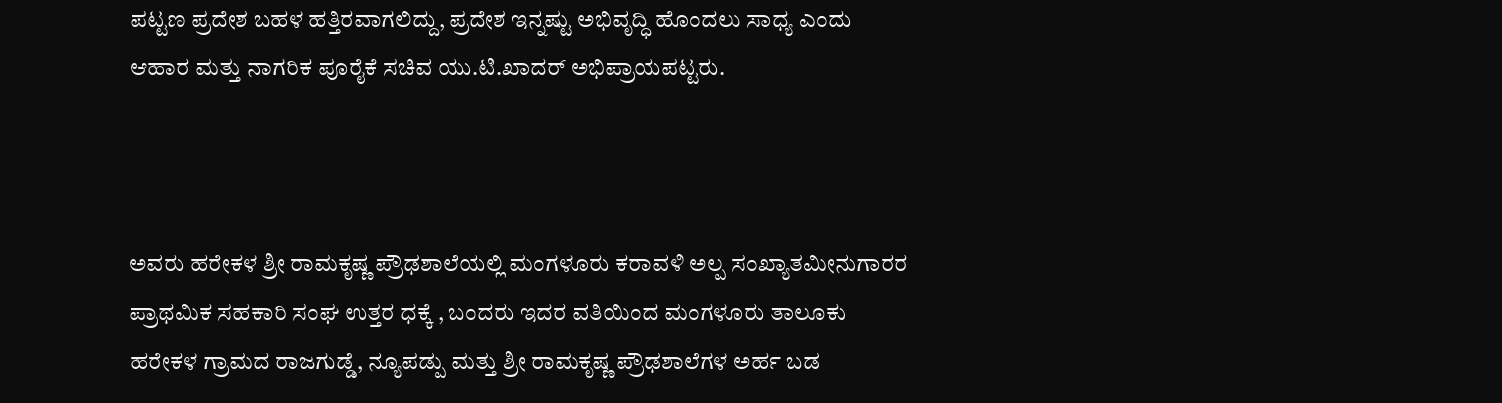ಪಟ್ಟಣ ಪ್ರದೇಶ ಬಹಳ ಹತ್ತಿರವಾಗಲಿದ್ದು, ಪ್ರದೇಶ ಇನ್ನಷ್ಟು ಅಭಿವೃದ್ಧಿ ಹೊಂದಲು ಸಾಧ್ಯ ಎಂದು ಆಹಾರ ಮತ್ತು ನಾಗರಿಕ ಪೂರೈಕೆ ಸಚಿವ ಯು.ಟಿ.ಖಾದರ್ ಅಭಿಪ್ರಾಯಪಟ್ಟರು.



ಅವರು ಹರೇಕಳ ಶ್ರೀ ರಾಮಕೃಷ್ಣ ಪ್ರೌಢಶಾಲೆಯಲ್ಲಿ ಮಂಗಳೂರು ಕರಾವಳಿ ಅಲ್ಪ ಸಂಖ್ಯಾತಮೀನುಗಾರರ ಪ್ರಾಥಮಿಕ ಸಹಕಾರಿ ಸಂಘ ಉತ್ತರ ಧಕ್ಕೆ , ಬಂದರು ಇದರ ವತಿಯಿಂದ ಮಂಗಳೂರು ತಾಲೂಕು ಹರೇಕಳ ಗ್ರಾಮದ ರಾಜಗುಡ್ಡೆ, ನ್ಯೂಪಡ್ಪು ಮತ್ತು ಶ್ರೀ ರಾಮಕೃಷ್ಣ ಪ್ರೌಢಶಾಲೆಗಳ ಅರ್ಹ ಬಡ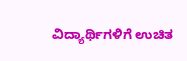ವಿದ್ಯಾರ್ಥಿಗಳಿಗೆ ಉಚಿತ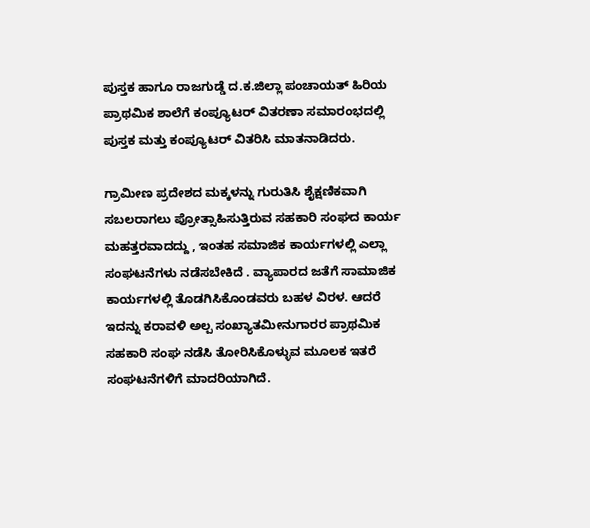ಪುಸ್ತಕ ಹಾಗೂ ರಾಜಗುಡ್ಡೆ ದ.ಕ.ಜಿಲ್ಲಾ ಪಂಚಾಯತ್ ಹಿರಿಯ ಪ್ರಾಥಮಿಕ ಶಾಲೆಗೆ ಕಂಪ್ಯೂಟರ್ ವಿತರಣಾ ಸಮಾರಂಭದಲ್ಲಿ ಪುಸ್ತಕ ಮತ್ತು ಕಂಪ್ಯೂಟರ್ ವಿತರಿಸಿ ಮಾತನಾಡಿದರು.

ಗ್ರಾಮೀಣ ಪ್ರದೇಶದ ಮಕ್ಕಳನ್ನು ಗುರುತಿಸಿ ಶೈಕ್ಷಣಿಕವಾಗಿ ಸಬಲರಾಗಲು ಪ್ರೋತ್ಸಾಹಿಸುತ್ತಿರುವ ಸಹಕಾರಿ ಸಂಘದ ಕಾರ್ಯ ಮಹತ್ತರವಾದದ್ದು , ಇಂತಹ ಸಮಾಜಿಕ ಕಾರ್ಯಗಳಲ್ಲಿ ಎಲ್ಲಾ ಸಂಘಟನೆಗಳು ನಡೆಸಬೇಕಿದೆ . ವ್ಯಾಪಾರದ ಜತೆಗೆ ಸಾಮಾಜಿಕ ಕಾರ್ಯಗಳಲ್ಲಿ ತೊಡಗಿಸಿಕೊಂಡವರು ಬಹಳ ವಿರಳ. ಆದರೆ ಇದನ್ನು ಕರಾವಳಿ ಅಲ್ಪ ಸಂಖ್ಯಾತಮೀನುಗಾರರ ಪ್ರಾಥಮಿಕ ಸಹಕಾರಿ ಸಂಘ ನಡೆಸಿ ತೋರಿಸಿಕೊಳ್ಳುವ ಮೂಲಕ ಇತರೆ ಸಂಘಟನೆಗಳಿಗೆ ಮಾದರಿಯಾಗಿದೆ.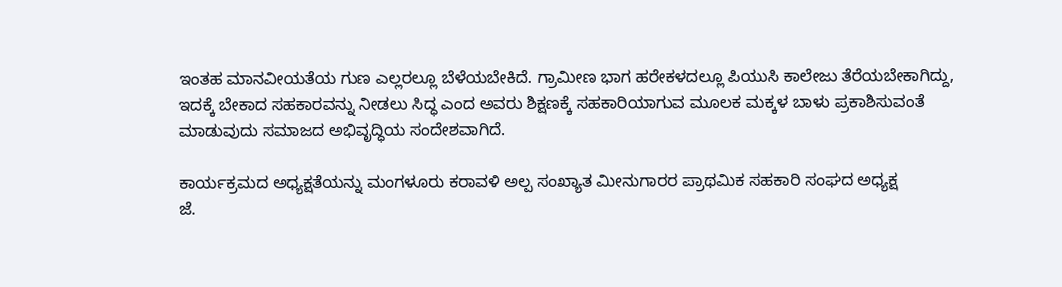ಇಂತಹ ಮಾನವೀಯತೆಯ ಗುಣ ಎಲ್ಲರಲ್ಲೂ ಬೆಳೆಯಬೇಕಿದೆ. ಗ್ರಾಮೀಣ ಭಾಗ ಹರೇಕಳದಲ್ಲೂ ಪಿಯುಸಿ ಕಾಲೇಜು ತೆರೆಯಬೇಕಾಗಿದ್ದು, ಇದಕ್ಕೆ ಬೇಕಾದ ಸಹಕಾರವನ್ನು ನೀಡಲು ಸಿದ್ಧ ಎಂದ ಅವರು ಶಿಕ್ಷಣಕ್ಕೆ ಸಹಕಾರಿಯಾಗುವ ಮೂಲಕ ಮಕ್ಕಳ ಬಾಳು ಪ್ರಕಾಶಿಸುವಂತೆ ಮಾಡುವುದು ಸಮಾಜದ ಅಭಿವೃದ್ಧಿಯ ಸಂದೇಶವಾಗಿದೆ.

ಕಾರ್ಯಕ್ರಮದ ಅಧ್ಯಕ್ಷತೆಯನ್ನು ಮಂಗಳೂರು ಕರಾವಳಿ ಅಲ್ಪ ಸಂಖ್ಯಾತ ಮೀನುಗಾರರ ಪ್ರಾಥಮಿಕ ಸಹಕಾರಿ ಸಂಘದ ಅಧ್ಯಕ್ಷ
ಜೆ.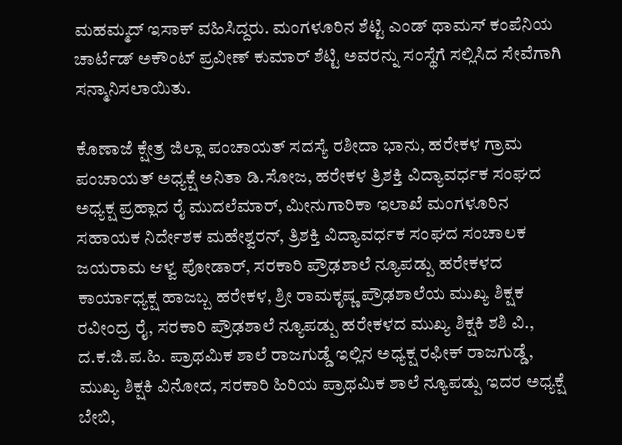ಮಹಮ್ಮದ್ ಇಸಾಕ್ ವಹಿಸಿದ್ದರು. ಮಂಗಳೂರಿನ ಶೆಟ್ಟಿ ಎಂಡ್ ಥಾಮಸ್ ಕಂಪೆನಿಯ ಚಾರ್ಟೆಡ್ ಅಕೌಂಟ್ ಪ್ರವೀಣ್ ಕುಮಾರ್ ಶೆಟ್ಟಿ ಅವರನ್ನು ಸಂಸ್ಥೆಗೆ ಸಲ್ಲಿಸಿದ ಸೇವೆಗಾಗಿ ಸನ್ಮಾನಿಸಲಾಯಿತು.

ಕೊಣಾಜೆ ಕ್ಷೇತ್ರ ಜಿಲ್ಲಾ ಪಂಚಾಯತ್ ಸದಸ್ಯೆ ರಶೀದಾ ಭಾನು, ಹರೇಕಳ ಗ್ರಾಮ ಪಂಚಾಯತ್ ಅಧ್ಯಕ್ಷೆ ಅನಿತಾ ಡಿ.ಸೋಜ, ಹರೇಕಳ ತ್ರಿಶಕ್ತಿ ವಿದ್ಯಾವರ್ಧಕ ಸಂಘದ ಅಧ್ಯಕ್ಷ ಪ್ರಹ್ಲಾದ ರೈ ಮುದಲೆಮಾರ್, ಮೀನುಗಾರಿಕಾ ಇಲಾಖೆ ಮಂಗಳೂರಿನ ಸಹಾಯಕ ನಿರ್ದೇಶಕ ಮಹೇಶ್ವರನ್, ತ್ರಿಶಕ್ತಿ ವಿದ್ಯಾವರ್ಧಕ ಸಂಘದ ಸಂಚಾಲಕ ಜಯರಾಮ ಆಳ್ವ ಪೋಡಾರ್, ಸರಕಾರಿ ಪ್ರೌಢಶಾಲೆ ನ್ಯೂಪಡ್ಪು ಹರೇಕಳದ ಕಾರ್ಯಾಧ್ಯಕ್ಷ ಹಾಜಬ್ಬ ಹರೇಕಳ, ಶ್ರೀ ರಾಮಕೃಷ್ಣ ಪ್ರೌಢಶಾಲೆಯ ಮುಖ್ಯ ಶಿಕ್ಷಕ ರವೀಂದ್ರ ರೈ, ಸರಕಾರಿ ಪ್ರೌಢಶಾಲೆ ನ್ಯೂಪಡ್ಪು ಹರೇಕಳದ ಮುಖ್ಯ ಶಿಕ್ಷಕಿ ಶಶಿ ವಿ., ದ.ಕ.ಜಿ.ಪ.ಹಿ. ಪ್ರಾಥಮಿಕ ಶಾಲೆ ರಾಜಗುಡ್ಡೆ ಇಲ್ಲಿನ ಅಧ್ಯಕ್ಷ ರಫೀಕ್ ರಾಜಗುಡ್ಡೆ, ಮುಖ್ಯ ಶಿಕ್ಷಕಿ ವಿನೋದ, ಸರಕಾರಿ ಹಿರಿಯ ಪ್ರಾಥಮಿಕ ಶಾಲೆ ನ್ಯೂಪಡ್ಪು ಇದರ ಅಧ್ಯಕ್ಷೆ ಬೇಬಿ,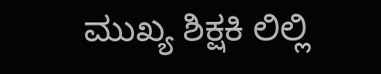ಮುಖ್ಯ ಶಿಕ್ಷಕಿ ಲಿಲ್ಲಿ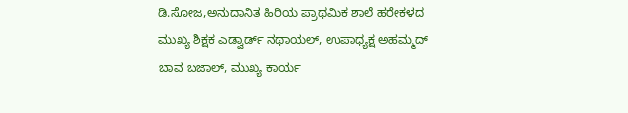ಡಿ.ಸೋಜ,ಅನುದಾನಿತ ಹಿರಿಯ ಪ್ರಾಥಮಿಕ ಶಾಲೆ ಹರೇಕಳದ ಮುಖ್ಯ ಶಿಕ್ಷಕ ಎಡ್ವಾರ್ಡ್ ನಥಾಯಲ್, ಉಪಾಧ್ಯಕ್ಷ ಅಹಮ್ಮದ್ ಬಾವ ಬಜಾಲ್, ಮುಖ್ಯ ಕಾರ್ಯ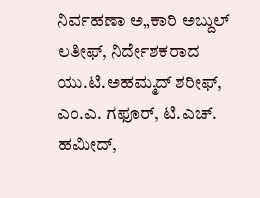ನಿರ್ವಹಣಾ ಅ„ಕಾರಿ ಅಬ್ದುಲ್ ಲತೀಫ್, ನಿರ್ದೇಶಕರಾದ ಯು.ಟಿ.ಅಹಮ್ಮದ್ ಶರೀಫ್, ಎಂ.ಎ. ಗಫೂರ್, ಟಿ.ಎಚ್. ಹಮೀದ್,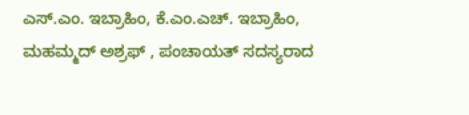ಎಸ್.ಎಂ. ಇಬ್ರಾಹಿಂ, ಕೆ.ಎಂ.ಎಚ್. ಇಬ್ರಾಹಿಂ, ಮಹಮ್ಮದ್ ಅಶ್ರಫ್ , ಪಂಚಾಯತ್ ಸದಸ್ಯರಾದ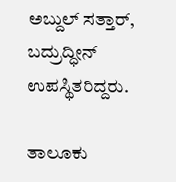ಅಬ್ದುಲ್ ಸತ್ತಾರ್, ಬದ್ರುದ್ಧೀನ್ ಉಪಸ್ಥಿತರಿದ್ದರು.

ತಾಲೂಕು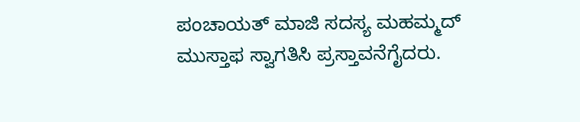ಪಂಚಾಯತ್ ಮಾಜಿ ಸದಸ್ಯ ಮಹಮ್ಮದ್ ಮುಸ್ತಾಫ ಸ್ವಾಗತಿಸಿ ಪ್ರಸ್ತಾವನೆಗೈದರು.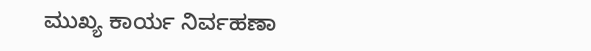ಮುಖ್ಯ ಕಾರ್ಯ ನಿರ್ವಹಣಾ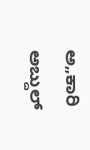ಅ„ಕಾರಿ ಅಬ್ದುಲ್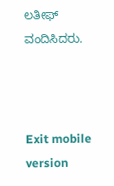ಲತೀಫ್ ವಂದಿಸಿದರು.



Exit mobile version